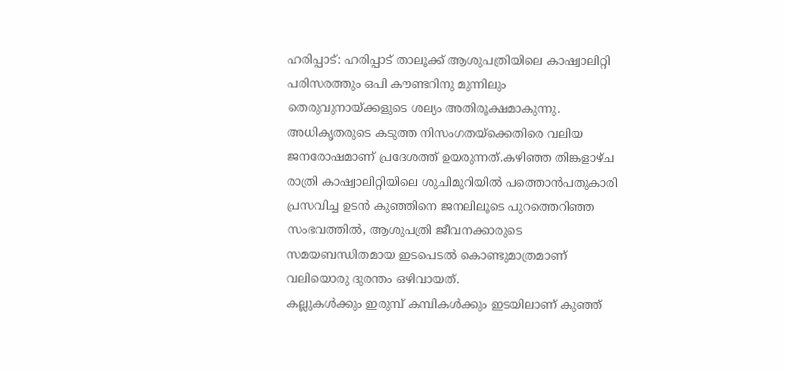ഹരിപ്പാട്: ഹരിപ്പാട് താലൂക്ക് ആശുപത്രിയിലെ കാഷ്വാലിറ്റി പരിസരത്തും ഒപി കൗണ്ടറിനു മുന്നിലും തെരുവുനായ്ക്കളുടെ ശല്യം അതിരൂക്ഷമാകുന്നു. അധികൃതരുടെ കടുത്ത നിസംഗതയ്ക്കെതിരെ വലിയ ജനരോഷമാണ് പ്രദേശത്ത് ഉയരുന്നത്.കഴിഞ്ഞ തിങ്കളാഴ്ച രാത്രി കാഷ്വാലിറ്റിയിലെ ശുചിമുറിയിൽ പത്തൊൻപതുകാരി പ്രസവിച്ച ഉടൻ കുഞ്ഞിനെ ജനലിലൂടെ പുറത്തെറിഞ്ഞ സംഭവത്തിൽ, ആശുപത്രി ജീവനക്കാരുടെ സമയബന്ധിതമായ ഇടപെടൽ കൊണ്ടുമാത്രമാണ് വലിയൊരു ദുരന്തം ഒഴിവായത്.
കല്ലുകൾക്കും ഇരുമ്പ് കമ്പികൾക്കും ഇടയിലാണ് കുഞ്ഞ്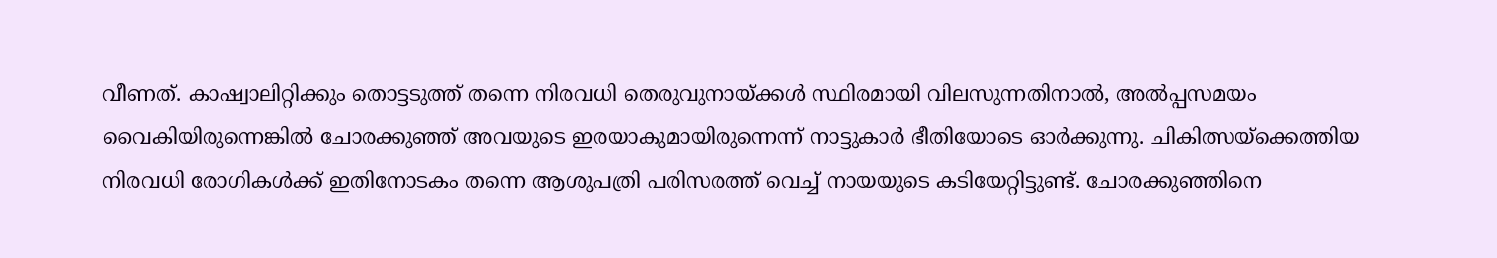വീണത്. കാഷ്വാലിറ്റിക്കും തൊട്ടടുത്ത് തന്നെ നിരവധി തെരുവുനായ്ക്കൾ സ്ഥിരമായി വിലസുന്നതിനാൽ, അൽപ്പസമയം വൈകിയിരുന്നെങ്കിൽ ചോരക്കുഞ്ഞ് അവയുടെ ഇരയാകുമായിരുന്നെന്ന് നാട്ടുകാർ ഭീതിയോടെ ഓർക്കുന്നു. ചികിത്സയ്ക്കെത്തിയ നിരവധി രോഗികൾക്ക് ഇതിനോടകം തന്നെ ആശുപത്രി പരിസരത്ത് വെച്ച് നായയുടെ കടിയേറ്റിട്ടുണ്ട്. ചോരക്കുഞ്ഞിനെ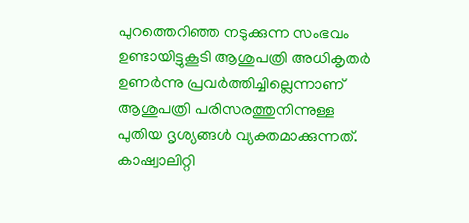പുറത്തെറിഞ്ഞ നടുക്കുന്ന സംഭവം ഉണ്ടായിട്ടുകൂടി ആശുപത്രി അധികൃതർ ഉണർന്നു പ്രവർത്തിച്ചില്ലെന്നാണ് ആശുപത്രി പരിസരത്തുനിന്നുള്ള പുതിയ ദൃശ്യങ്ങൾ വ്യക്തമാക്കുന്നത്.
കാഷ്വാലിറ്റി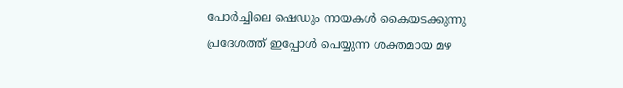പോർച്ചിലെ ഷെഡും നായകൾ കൈയടക്കുന്നു
പ്രദേശത്ത് ഇപ്പോൾ പെയ്യുന്ന ശക്തമായ മഴ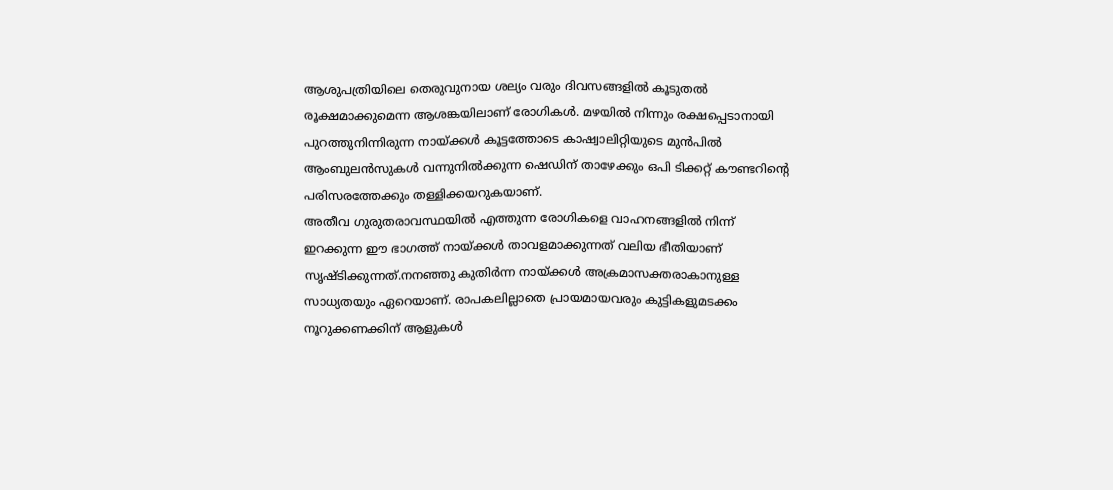ആശുപത്രിയിലെ തെരുവുനായ ശല്യം വരും ദിവസങ്ങളിൽ കൂടുതൽ രൂക്ഷമാക്കുമെന്ന ആശങ്കയിലാണ് രോഗികൾ. മഴയിൽ നിന്നും രക്ഷപ്പെടാനായി പുറത്തുനിന്നിരുന്ന നായ്ക്കൾ കൂട്ടത്തോടെ കാഷ്വാലിറ്റിയുടെ മുൻപിൽ ആംബുലൻസുകൾ വന്നുനിൽക്കുന്ന ഷെഡിന് താഴേക്കും ഒപി ടിക്കറ്റ് കൗണ്ടറിന്റെ പരിസരത്തേക്കും തള്ളിക്കയറുകയാണ്.
അതീവ ഗുരുതരാവസ്ഥയിൽ എത്തുന്ന രോഗികളെ വാഹനങ്ങളിൽ നിന്ന് ഇറക്കുന്ന ഈ ഭാഗത്ത് നായ്ക്കൾ താവളമാക്കുന്നത് വലിയ ഭീതിയാണ് സൃഷ്ടിക്കുന്നത്.നനഞ്ഞു കുതിർന്ന നായ്ക്കൾ അക്രമാസക്തരാകാനുള്ള സാധ്യതയും ഏറെയാണ്. രാപകലില്ലാതെ പ്രായമായവരും കുട്ടികളുമടക്കം നൂറുക്കണക്കിന് ആളുകൾ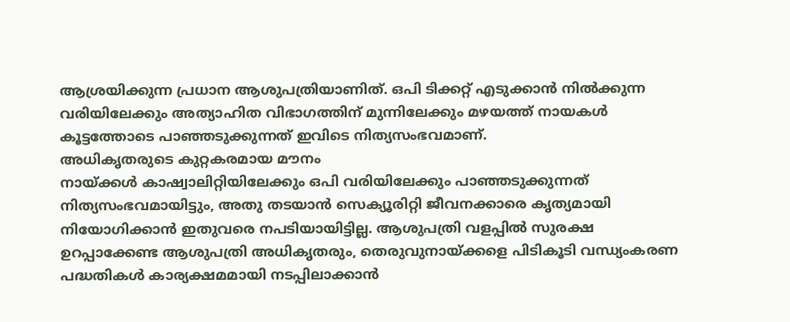ആശ്രയിക്കുന്ന പ്രധാന ആശുപത്രിയാണിത്. ഒപി ടിക്കറ്റ് എടുക്കാൻ നിൽക്കുന്ന വരിയിലേക്കും അത്യാഹിത വിഭാഗത്തിന് മുന്നിലേക്കും മഴയത്ത് നായകൾ കൂട്ടത്തോടെ പാഞ്ഞടുക്കുന്നത് ഇവിടെ നിത്യസംഭവമാണ്.
അധികൃതരുടെ കുറ്റകരമായ മൗനം
നായ്ക്കൾ കാഷ്വാലിറ്റിയിലേക്കും ഒപി വരിയിലേക്കും പാഞ്ഞടുക്കുന്നത് നിത്യസംഭവമായിട്ടും, അതു തടയാൻ സെക്യൂരിറ്റി ജീവനക്കാരെ കൃത്യമായി നിയോഗിക്കാൻ ഇതുവരെ നപടിയായിട്ടില്ല. ആശുപത്രി വളപ്പിൽ സുരക്ഷ ഉറപ്പാക്കേണ്ട ആശുപത്രി അധികൃതരും, തെരുവുനായ്ക്കളെ പിടികൂടി വന്ധ്യംകരണ പദ്ധതികൾ കാര്യക്ഷമമായി നടപ്പിലാക്കാൻ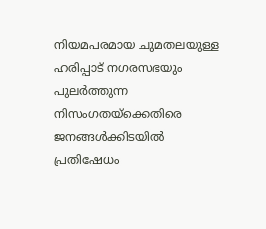നിയമപരമായ ചുമതലയുള്ള ഹരിപ്പാട് നഗരസഭയും പുലർത്തുന്ന നിസംഗതയ്ക്കെതിരെ ജനങ്ങൾക്കിടയിൽ പ്രതിഷേധം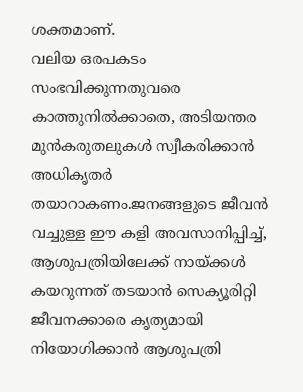ശക്തമാണ്.
വലിയ ഒരപകടം സംഭവിക്കുന്നതുവരെ കാത്തുനിൽക്കാതെ, അടിയന്തര മുൻകരുതലുകൾ സ്വീകരിക്കാൻ അധികൃതർ തയാറാകണം.ജനങ്ങളുടെ ജീവൻ വച്ചുള്ള ഈ കളി അവസാനിപ്പിച്ച്, ആശുപത്രിയിലേക്ക് നായ്ക്കൾ കയറുന്നത് തടയാൻ സെക്യൂരിറ്റി ജീവനക്കാരെ കൃത്യമായി നിയോഗിക്കാൻ ആശുപത്രി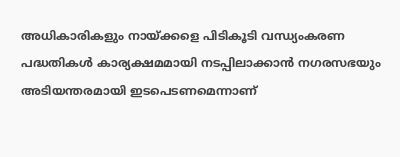അധികാരികളും നായ്ക്കളെ പിടികൂടി വന്ധ്യംകരണ പദ്ധതികൾ കാര്യക്ഷമമായി നടപ്പിലാക്കാൻ നഗരസഭയും അടിയന്തരമായി ഇടപെടണമെന്നാണ്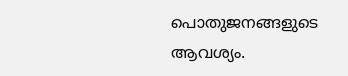പൊതുജനങ്ങളുടെ ആവശ്യം.